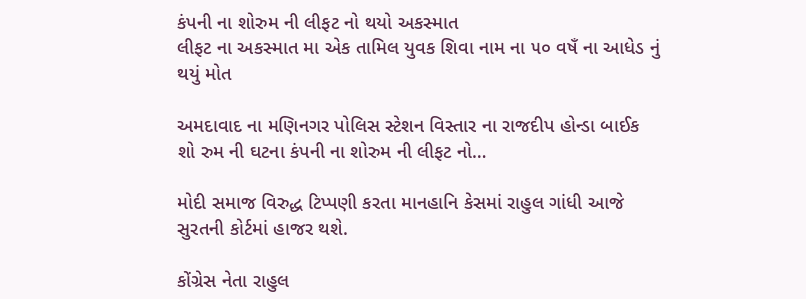કંપની ના શોરુમ ની લીફટ નો થયો અકસ્માત
લીફટ ના અકસ્માત મા એક તામિલ યુવક શિવા નામ ના ૫૦ વષઁ ના આધેડ નું થયું મોત

અમદાવાદ ના મણિનગર પોલિસ સ્ટેશન વિસ્તાર ના રાજદીપ હોન્ડા બાઈક શો રુમ ની ઘટના કંપની ના શોરુમ ની લીફટ નો…

મોદી સમાજ વિરુદ્ધ ટિપ્પણી કરતા માનહાનિ કેસમાં રાહુલ ગાંધી આજે સુરતની કોર્ટમાં હાજર થશે.

કોંગ્રેસ નેતા રાહુલ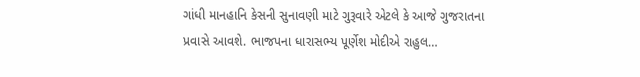ગાંધી માનહાનિ કેસની સુનાવણી માટે ગુરૂવારે એટલે કે આજે ગુજરાતના પ્રવાસે આવશે. ભાજપના ધારાસભ્ય પૂર્ણેશ મોદીએ રાહુલ…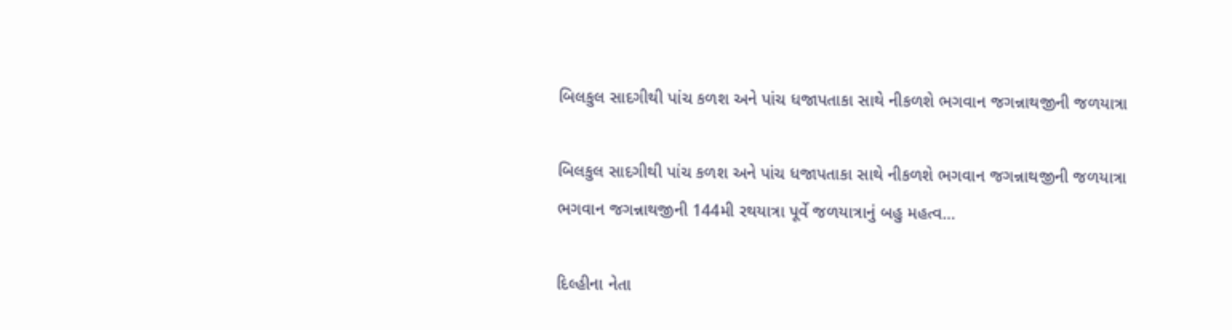બિલકુલ સાદગીથી પાંચ કળશ અને પાંચ ધજાપતાકા સાથે નીકળશે ભગવાન જગન્નાથજીની જળયાત્રા

બિલકુલ સાદગીથી પાંચ કળશ અને પાંચ ધજાપતાકા સાથે નીકળશે ભગવાન જગન્નાથજીની જળયાત્રા ભગવાન જગન્નાથજીની 144મી રથયાત્રા પૂર્વે જળયાત્રાનું બહુ મહત્વ…

દિલ્હીના નેતા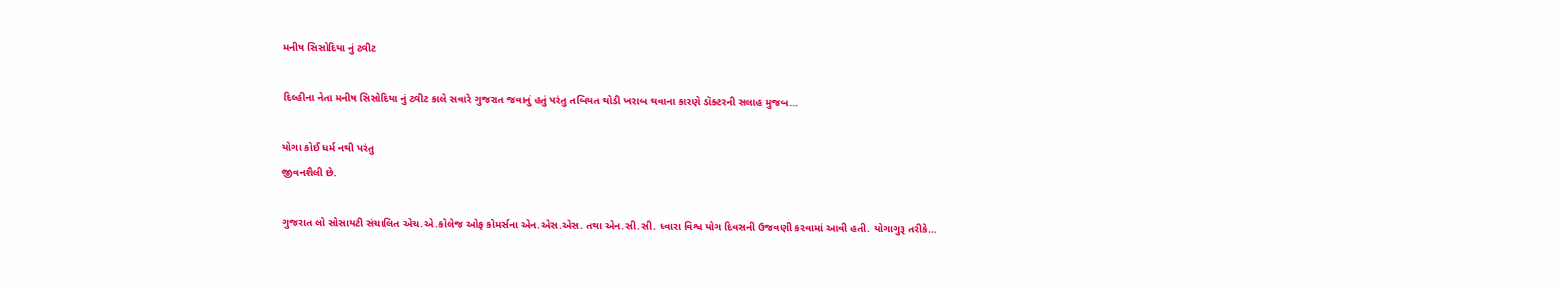મનીષ સિસોદિયા નું ટ્વીટ

દિલ્હીના નેતા મનીષ સિસોદિયા નું ટ્વીટ કાલે સવારે ગુજરાત જવાનું હતું પરંતુ તબિયત થોડી ખરાબ થવાના કારણે ડૉક્ટરની સલાહ મુજબ…

યોગા કોઈ ધર્મ નથી પરંતુ
જીવનશૈલી છે.

ગુજરાત લો સોસાયટી સંચાલિત એચ.એ.કોલેજ ઓફ કોમર્સના એન.એસ.એસ. તથા એન.સી.સી. ધ્વારા વિશ્વ યોગ દિવસની ઉજવણી કરવામાં આવી હતી. યોગાગુરૂ તરીકે…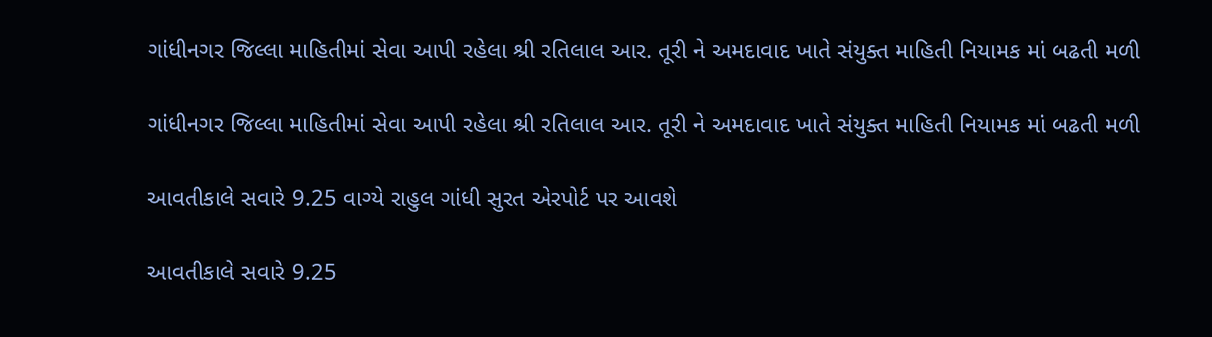ગાંધીનગર જિલ્લા માહિતીમાં સેવા આપી રહેલા શ્રી રતિલાલ આર. તૂરી ને અમદાવાદ ખાતે સંયુક્ત માહિતી નિયામક માં બઢતી મળી

ગાંધીનગર જિલ્લા માહિતીમાં સેવા આપી રહેલા શ્રી રતિલાલ આર. તૂરી ને અમદાવાદ ખાતે સંયુક્ત માહિતી નિયામક માં બઢતી મળી

આવતીકાલે સવારે 9.25 વાગ્યે રાહુલ ગાંધી સુરત એરપોર્ટ પર આવશે

આવતીકાલે સવારે 9.25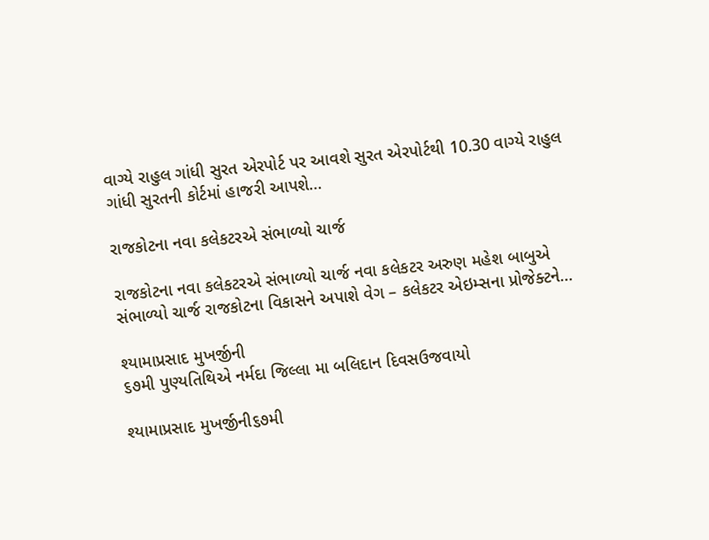વાગ્યે રાહુલ ગાંધી સુરત એરપોર્ટ પર આવશે સુરત એરપોર્ટથી 10.30 વાગ્યે રાહુલ ગાંધી સુરતની કોર્ટમાં હાજરી આપશે…

રાજકોટના નવા કલેકટરએ સંભાળ્યો ચાર્જ

રાજકોટના નવા કલેકટરએ સંભાળ્યો ચાર્જ નવા કલેકટર અરુણ મહેશ બાબુએ સંભાળ્યો ચાર્જ રાજકોટના વિકાસને અપાશે વેગ – કલેકટર એઇમ્સના પ્રોજેક્ટને…

શ્યામાપ્રસાદ મુખર્જીની
૬૭મી પુણ્યતિથિએ નર્મદા જિલ્લા મા બલિદાન દિવસઉજવાયો

શ્યામાપ્રસાદ મુખર્જીની૬૭મી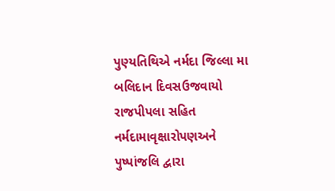પુણ્યતિથિએ નર્મદા જિલ્લા મા બલિદાન દિવસઉજવાયો રાજપીપલા સહિત નર્મદામાવૃક્ષારોપણઅને પુષ્પાંજલિ દ્વારા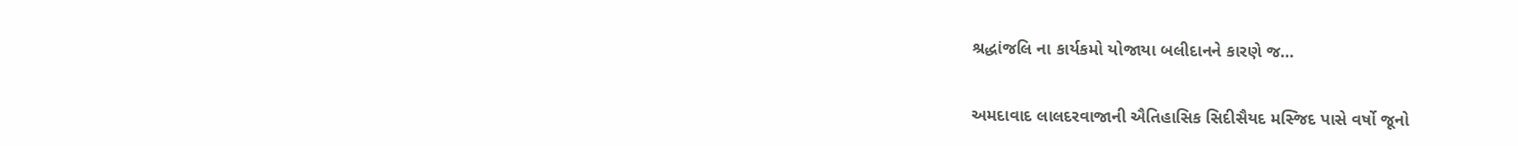શ્રદ્ધાંજલિ ના કાર્યકમો યોજાયા બલીદાનને કારણે જ…


અમદાવાદ લાલદરવાજાની ઐતિહાસિક સિદીસૈયદ મસ્જિદ પાસે વર્ષો જૂનો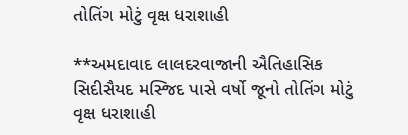તોતિંગ મોટું વૃક્ષ ધરાશાહી

**અમદાવાદ લાલદરવાજાની ઐતિહાસિક સિદીસૈયદ મસ્જિદ પાસે વર્ષો જૂનો તોતિંગ મોટું વૃક્ષ ધરાશાહી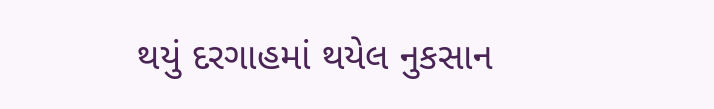થયું દરગાહમાં થયેલ નુકસાન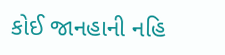કોઈ જાનહાની નહિ